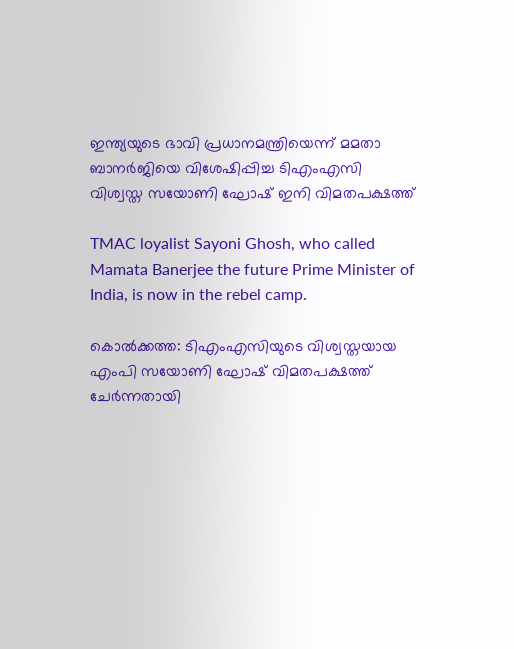ഇന്ത്യയുടെ ഭാവി പ്രധാനമന്ത്രിയെന്ന് മമതാ ബാനര്‍ജിയെ വിശേഷിപ്പിച്ച ടിഎംഎസി വിശ്വസ്ത സയോണി ഘോഷ് ഇനി വിമതപക്ഷത്ത്

TMAC loyalist Sayoni Ghosh, who called Mamata Banerjee the future Prime Minister of India, is now in the rebel camp.

കൊല്‍ക്കത്ത: ടിഎംഎസിയുടെ വിശ്വസ്തയായ എംപി സയോണി ഘോഷ് വിമതപക്ഷത്ത് ചേര്‍ന്നതായി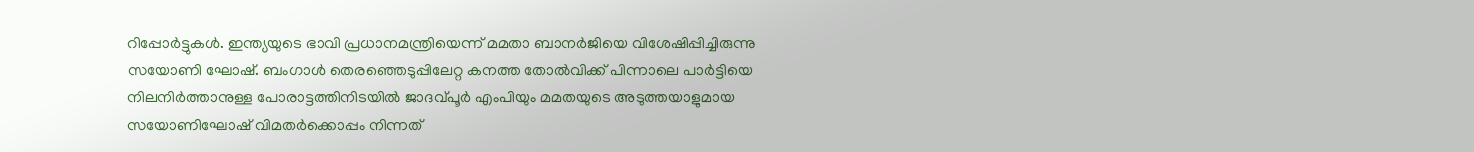റിപ്പോര്‍ട്ടുകള്‍. ഇന്ത്യയുടെ ഭാവി പ്രധാനമന്ത്രിയെന്ന് മമതാ ബാനര്‍ജിയെ വിശേഷിപ്പിച്ചിരുന്നു സയോണി ഘോഷ്. ബംഗാള്‍ തെരഞ്ഞെടുപ്പിലേറ്റ കനത്ത തോല്‍വിക്ക് പിന്നാലെ പാര്‍ട്ടിയെ നിലനിര്‍ത്താനുള്ള പോരാട്ടത്തിനിടയില്‍ ജാദവ്പൂര്‍ എംപിയും മമതയുടെ അടുത്തയാളുമായ സയോണിഘോഷ് വിമതര്‍ക്കൊപ്പം നിന്നത്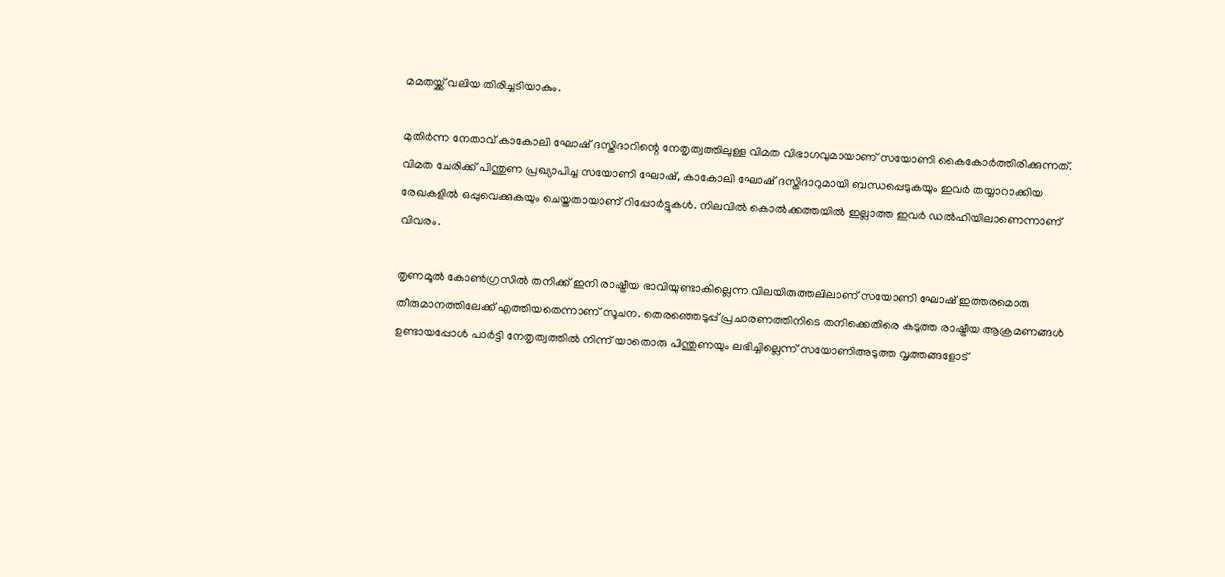മമതയ്ക്ക് വലിയ തിരിച്ചടിയാകും.

മുതിര്‍ന്ന നേതാവ് കാകോലി ഘോഷ് ദസ്തിദാറിന്റെ നേതൃത്വത്തിലുള്ള വിമത വിഭാഗവുമായാണ് സയോണി കൈകോര്‍ത്തിരിക്കുന്നത്. വിമത ചേരിക്ക് പിന്തുണ പ്രഖ്യാപിച്ച സയോണി ഘോഷ്, കാകോലി ഘോഷ് ദസ്തിദാറുമായി ബന്ധപ്പെടുകയും ഇവര്‍ തയ്യാറാക്കിയ രേഖകളില്‍ ഒപ്പുവെക്കുകയും ചെയ്തതായാണ് റിപ്പോര്‍ട്ടുകള്‍. നിലവില്‍ കൊല്‍ക്കത്തയില്‍ ഇല്ലാത്ത ഇവര്‍ ഡല്‍ഹിയിലാണെന്നാണ് വിവരം.

തൃണമൂല്‍ കോണ്‍ഗ്രസില്‍ തനിക്ക് ഇനി രാഷ്ട്രീയ ഭാവിയുണ്ടാകില്ലെന്ന വിലയിരുത്തലിലാണ് സയോണി ഘോഷ് ഇത്തരമൊരു തീരുമാനത്തിലേക്ക് എത്തിയതെന്നാണ് സൂചന. തെരഞ്ഞെടുപ്പ് പ്രചാരണത്തിനിടെ തനിക്കെതിരെ കടുത്ത രാഷ്ട്രീയ ആക്രമണങ്ങള്‍ ഉണ്ടായപ്പോള്‍ പാര്‍ട്ടി നേതൃത്വത്തില്‍ നിന്ന് യാതൊരു പിന്തുണയും ലഭിച്ചില്ലെന്ന് സയോണിഅടുത്ത വൃത്തങ്ങളോട്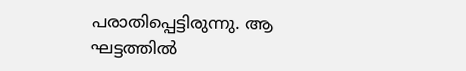പരാതിപ്പെട്ടിരുന്നു. ആ ഘട്ടത്തില്‍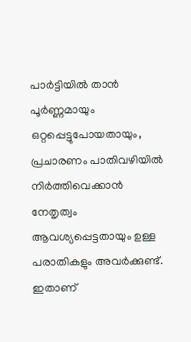പാര്‍ട്ടിയില്‍ താന്‍ പൂര്‍ണ്ണമായും ഒറ്റപ്പെട്ടുപോയതായും, പ്രചാരണം പാതിവഴിയില്‍ നിര്‍ത്തിവെക്കാന്‍ നേതൃത്വം ആവശ്യപ്പെട്ടതായും ഉള്ള പരാതികളും അവര്‍ക്കുണ്ട്. ഇതാണ്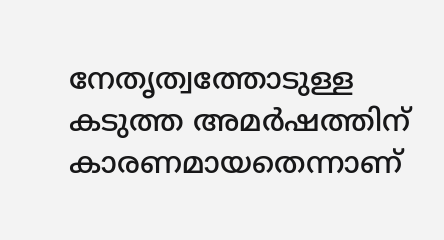നേതൃത്വത്തോടുള്ള കടുത്ത അമര്‍ഷത്തിന് കാരണമായതെന്നാണ്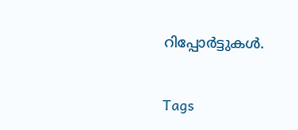റിപ്പോര്‍ട്ടുകള്‍.

Tags